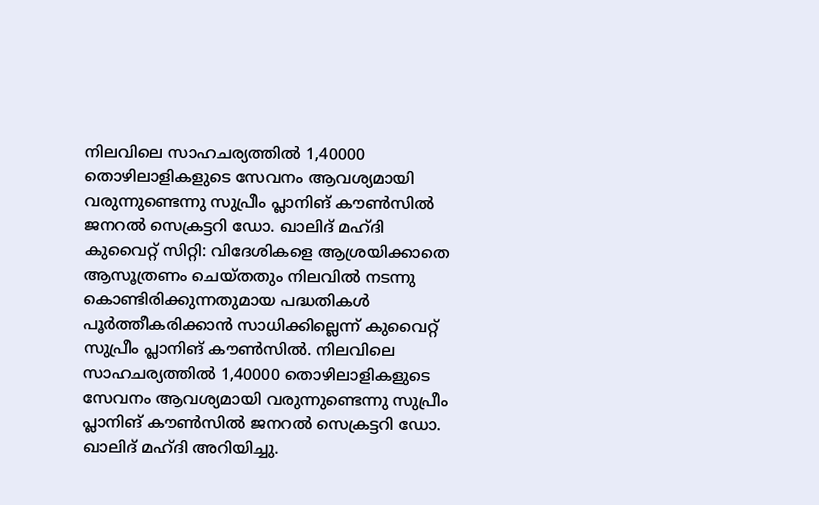നിലവിലെ സാഹചര്യത്തിൽ 1,40000 തൊഴിലാളികളുടെ സേവനം ആവശ്യമായി വരുന്നുണ്ടെന്നു സുപ്രീം പ്ലാനിങ് കൗൺസിൽ ജനറൽ സെക്രട്ടറി ഡോ. ഖാലിദ് മഹ്ദി
കുവൈറ്റ് സിറ്റി: വിദേശികളെ ആശ്രയിക്കാതെ ആസൂത്രണം ചെയ്തതും നിലവിൽ നടന്നു കൊണ്ടിരിക്കുന്നതുമായ പദ്ധതികൾ പൂർത്തീകരിക്കാൻ സാധിക്കില്ലെന്ന് കുവൈറ്റ് സുപ്രീം പ്ലാനിങ് കൗൺസിൽ. നിലവിലെ സാഹചര്യത്തിൽ 1,40000 തൊഴിലാളികളുടെ സേവനം ആവശ്യമായി വരുന്നുണ്ടെന്നു സുപ്രീം പ്ലാനിങ് കൗൺസിൽ ജനറൽ സെക്രട്ടറി ഡോ. ഖാലിദ് മഹ്ദി അറിയിച്ചു.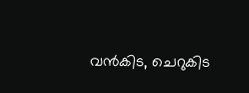വൻകിട, ചെറുകിട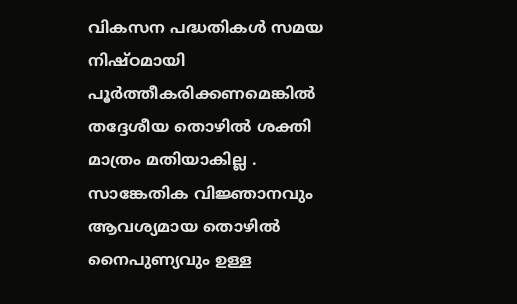വികസന പദ്ധതികൾ സമയ നിഷ്ഠമായി പൂർത്തീകരിക്കണമെങ്കിൽ തദ്ദേശീയ തൊഴിൽ ശക്തി മാത്രം മതിയാകില്ല . സാങ്കേതിക വിജ്ഞാനവും ആവശ്യമായ തൊഴിൽ നൈപുണ്യവും ഉള്ള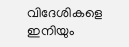വിദേശികളെ ഇനിയും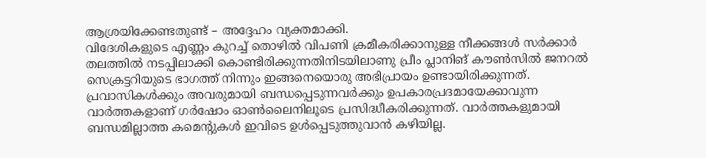ആശ്രയിക്കേണ്ടതുണ്ട് – അദ്ദേഹം വ്യക്തമാക്കി.
വിദേശികളുടെ എണ്ണം കുറച്ച് തൊഴിൽ വിപണി ക്രമീകരിക്കാനുള്ള നീക്കങ്ങൾ സർക്കാർ തലത്തിൽ നടപ്പിലാക്കി കൊണ്ടിരിക്കുന്നതിനിടയിലാണു പ്രീം പ്ലാനിങ് കൗൺസിൽ ജനറൽ സെക്രട്ടറിയുടെ ഭാഗത്ത് നിന്നും ഇങ്ങനെയൊരു അഭിപ്രായം ഉണ്ടായിരിക്കുന്നത്.
പ്രവാസികൾക്കും അവരുമായി ബന്ധപ്പെടുന്നവർക്കും ഉപകാരപ്രദമായേക്കാവുന്ന വാർത്തകളാണ് ഗർഷോം ഓൺലൈനിലൂടെ പ്രസിദ്ധീകരിക്കുന്നത്. വാർത്തകളുമായി ബന്ധമില്ലാത്ത കമെന്റുകൾ ഇവിടെ ഉൾപ്പെടുത്തുവാൻ കഴിയില്ല.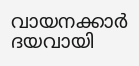വായനക്കാർ ദയവായി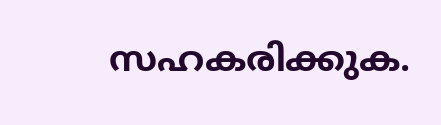സഹകരിക്കുക.